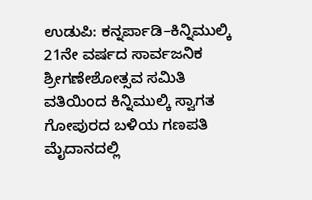ಉಡುಪಿ: ಕನ್ನರ್ಪಾಡಿ–ಕಿನ್ನಿಮುಲ್ಕಿ 21ನೇ ವರ್ಷದ ಸಾರ್ವಜನಿಕ ಶ್ರೀಗಣೇಶೋತ್ಸವ ಸಮಿತಿ ವತಿಯಿಂದ ಕಿನ್ನಿಮುಲ್ಕಿ ಸ್ವಾಗತ ಗೋಪುರದ ಬಳಿಯ ಗಣಪತಿ ಮೈದಾನದಲ್ಲಿ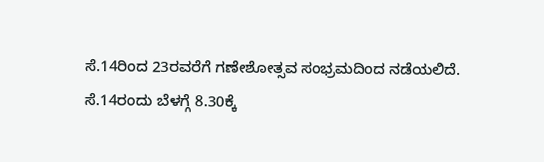ಸೆ.14ರಿಂದ 23ರವರೆಗೆ ಗಣೇಶೋತ್ಸವ ಸಂಭ್ರಮದಿಂದ ನಡೆಯಲಿದೆ.
ಸೆ.14ರಂದು ಬೆಳಗ್ಗೆ 8.30ಕ್ಕೆ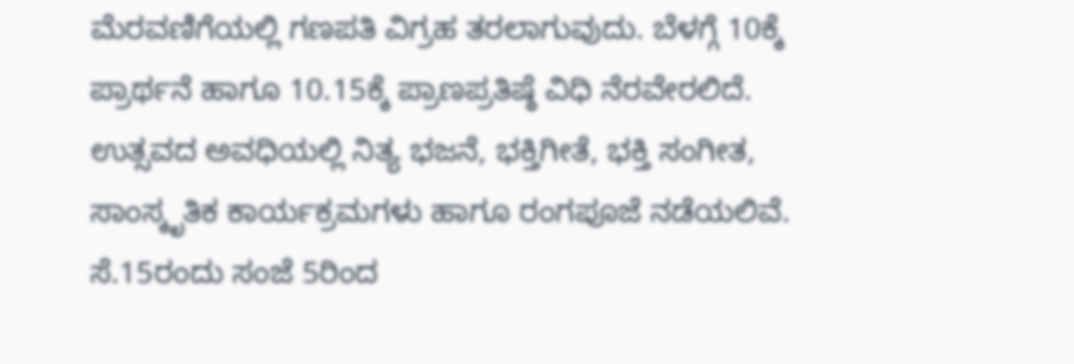ಮೆರವಣಿಗೆಯಲ್ಲಿ ಗಣಪತಿ ವಿಗ್ರಹ ತರಲಾಗುವುದು. ಬೆಳಗ್ಗೆ 10ಕ್ಕೆ ಪ್ರಾರ್ಥನೆ ಹಾಗೂ 10.15ಕ್ಕೆ ಪ್ರಾಣಪ್ರತಿಷ್ಠೆ ವಿಧಿ ನೆರವೇರಲಿದೆ. ಉತ್ಸವದ ಅವಧಿಯಲ್ಲಿ ನಿತ್ಯ ಭಜನೆ, ಭಕ್ತಿಗೀತೆ, ಭಕ್ತಿ ಸಂಗೀತ, ಸಾಂಸ್ಕೃತಿಕ ಕಾರ್ಯಕ್ರಮಗಳು ಹಾಗೂ ರಂಗಪೂಜೆ ನಡೆಯಲಿವೆ.
ಸೆ.15ರಂದು ಸಂಜೆ 5ರಿಂದ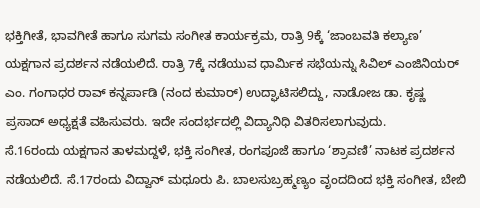ಭಕ್ತಿಗೀತೆ, ಭಾವಗೀತೆ ಹಾಗೂ ಸುಗಮ ಸಂಗೀತ ಕಾರ್ಯಕ್ರಮ, ರಾತ್ರಿ 9ಕ್ಕೆ ‘ಜಾಂಬವತಿ ಕಲ್ಯಾಣ’ ಯಕ್ಷಗಾನ ಪ್ರದರ್ಶನ ನಡೆಯಲಿದೆ. ರಾತ್ರಿ 7ಕ್ಕೆ ನಡೆಯುವ ಧಾರ್ಮಿಕ ಸಭೆಯನ್ನು ಸಿವಿಲ್ ಎಂಜಿನಿಯರ್ ಎಂ. ಗಂಗಾಧರ ರಾವ್ ಕನ್ನರ್ಪಾಡಿ (ನಂದ ಕುಮಾರ್) ಉದ್ಘಾಟಿಸಲಿದ್ದು, ನಾಡೋಜ ಡಾ. ಕೃಷ್ಣ ಪ್ರಸಾದ್ ಅಧ್ಯಕ್ಷತೆ ವಹಿಸುವರು. ಇದೇ ಸಂದರ್ಭದಲ್ಲಿ ವಿದ್ಯಾನಿಧಿ ವಿತರಿಸಲಾಗುವುದು.
ಸೆ.16ರಂದು ಯಕ್ಷಗಾನ ತಾಳಮದ್ದಳೆ, ಭಕ್ತಿ ಸಂಗೀತ, ರಂಗಪೂಜೆ ಹಾಗೂ ‘ಶ್ರಾವಣಿ’ ನಾಟಕ ಪ್ರದರ್ಶನ ನಡೆಯಲಿದೆ. ಸೆ.17ರಂದು ವಿದ್ವಾನ್ ಮಧೂರು ಪಿ. ಬಾಲಸುಬ್ರಹ್ಮಣ್ಯಂ ವೃಂದದಿಂದ ಭಕ್ತಿ ಸಂಗೀತ, ಬೇಬಿ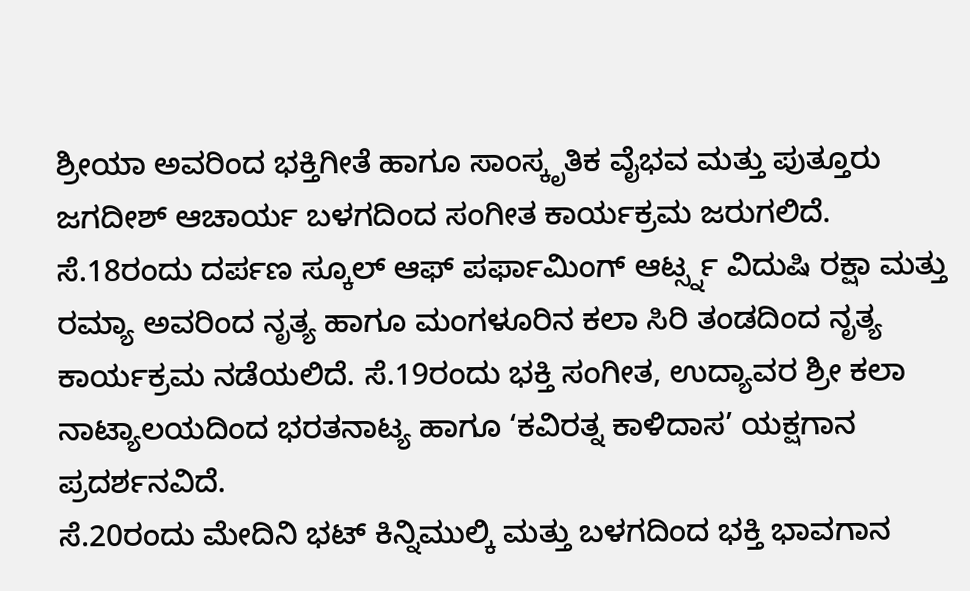ಶ್ರೀಯಾ ಅವರಿಂದ ಭಕ್ತಿಗೀತೆ ಹಾಗೂ ಸಾಂಸ್ಕೃತಿಕ ವೈಭವ ಮತ್ತು ಪುತ್ತೂರು ಜಗದೀಶ್ ಆಚಾರ್ಯ ಬಳಗದಿಂದ ಸಂಗೀತ ಕಾರ್ಯಕ್ರಮ ಜರುಗಲಿದೆ.
ಸೆ.18ರಂದು ದರ್ಪಣ ಸ್ಕೂಲ್ ಆಫ್ ಪರ್ಫಾಮಿಂಗ್ ಆರ್ಟ್ಸ್ನ ವಿದುಷಿ ರಕ್ಷಾ ಮತ್ತು ರಮ್ಯಾ ಅವರಿಂದ ನೃತ್ಯ ಹಾಗೂ ಮಂಗಳೂರಿನ ಕಲಾ ಸಿರಿ ತಂಡದಿಂದ ನೃತ್ಯ ಕಾರ್ಯಕ್ರಮ ನಡೆಯಲಿದೆ. ಸೆ.19ರಂದು ಭಕ್ತಿ ಸಂಗೀತ, ಉದ್ಯಾವರ ಶ್ರೀ ಕಲಾ ನಾಟ್ಯಾಲಯದಿಂದ ಭರತನಾಟ್ಯ ಹಾಗೂ ‘ಕವಿರತ್ನ ಕಾಳಿದಾಸ’ ಯಕ್ಷಗಾನ ಪ್ರದರ್ಶನವಿದೆ.
ಸೆ.20ರಂದು ಮೇದಿನಿ ಭಟ್ ಕಿನ್ನಿಮುಲ್ಕಿ ಮತ್ತು ಬಳಗದಿಂದ ಭಕ್ತಿ ಭಾವಗಾನ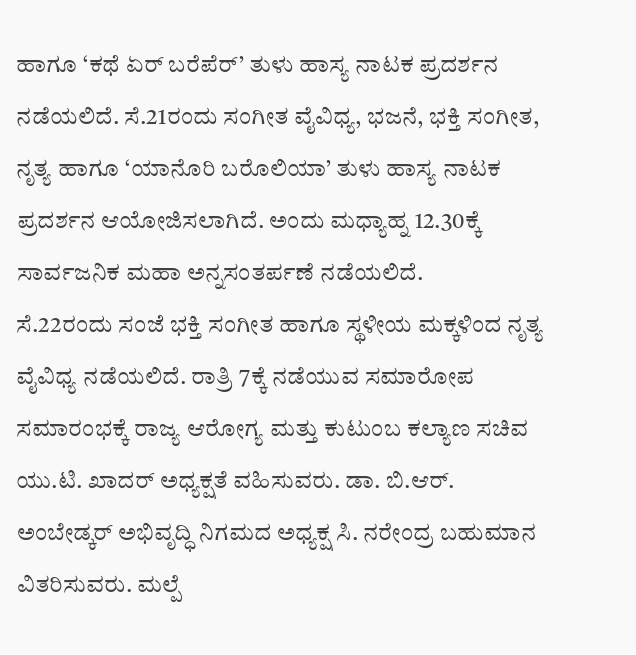ಹಾಗೂ ‘ಕಥೆ ಏರ್ ಬರೆಪೆರ್’ ತುಳು ಹಾಸ್ಯ ನಾಟಕ ಪ್ರದರ್ಶನ ನಡೆಯಲಿದೆ. ಸೆ.21ರಂದು ಸಂಗೀತ ವೈವಿಧ್ಯ, ಭಜನೆ, ಭಕ್ತಿ ಸಂಗೀತ, ನೃತ್ಯ ಹಾಗೂ ‘ಯಾನೊರಿ ಬರೊಲಿಯಾ’ ತುಳು ಹಾಸ್ಯ ನಾಟಕ ಪ್ರದರ್ಶನ ಆಯೋಜಿಸಲಾಗಿದೆ. ಅಂದು ಮಧ್ಯಾಹ್ನ 12.30ಕ್ಕೆ ಸಾರ್ವಜನಿಕ ಮಹಾ ಅನ್ನಸಂತರ್ಪಣೆ ನಡೆಯಲಿದೆ.
ಸೆ.22ರಂದು ಸಂಜೆ ಭಕ್ತಿ ಸಂಗೀತ ಹಾಗೂ ಸ್ಥಳೀಯ ಮಕ್ಕಳಿಂದ ನೃತ್ಯ ವೈವಿಧ್ಯ ನಡೆಯಲಿದೆ. ರಾತ್ರಿ 7ಕ್ಕೆ ನಡೆಯುವ ಸಮಾರೋಪ ಸಮಾರಂಭಕ್ಕೆ ರಾಜ್ಯ ಆರೋಗ್ಯ ಮತ್ತು ಕುಟುಂಬ ಕಲ್ಯಾಣ ಸಚಿವ ಯು.ಟಿ. ಖಾದರ್ ಅಧ್ಯಕ್ಷತೆ ವಹಿಸುವರು. ಡಾ. ಬಿ.ಆರ್. ಅಂಬೇಡ್ಕರ್ ಅಭಿವೃದ್ಧಿ ನಿಗಮದ ಅಧ್ಯಕ್ಷ ಸಿ. ನರೇಂದ್ರ ಬಹುಮಾನ ವಿತರಿಸುವರು. ಮಲ್ಪೆ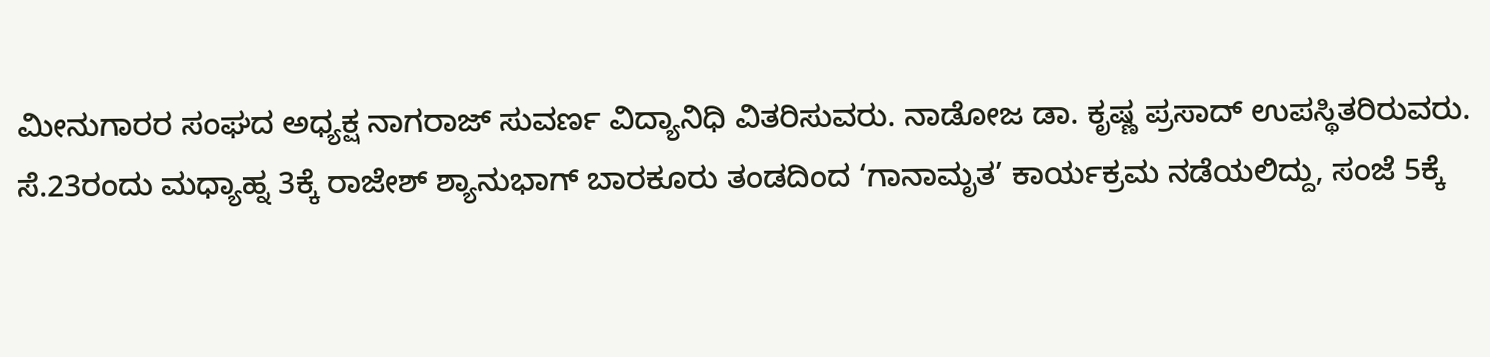ಮೀನುಗಾರರ ಸಂಘದ ಅಧ್ಯಕ್ಷ ನಾಗರಾಜ್ ಸುವರ್ಣ ವಿದ್ಯಾನಿಧಿ ವಿತರಿಸುವರು. ನಾಡೋಜ ಡಾ. ಕೃಷ್ಣ ಪ್ರಸಾದ್ ಉಪಸ್ಥಿತರಿರುವರು.
ಸೆ.23ರಂದು ಮಧ್ಯಾಹ್ನ 3ಕ್ಕೆ ರಾಜೇಶ್ ಶ್ಯಾನುಭಾಗ್ ಬಾರಕೂರು ತಂಡದಿಂದ ‘ಗಾನಾಮೃತ’ ಕಾರ್ಯಕ್ರಮ ನಡೆಯಲಿದ್ದು, ಸಂಜೆ 5ಕ್ಕೆ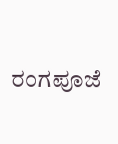ರಂಗಪೂಜೆ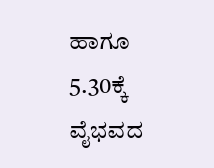ಹಾಗೂ 5.30ಕ್ಕೆ ವೈಭವದ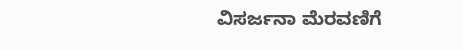ವಿಸರ್ಜನಾ ಮೆರವಣಿಗೆ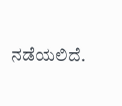ನಡೆಯಲಿದೆ.